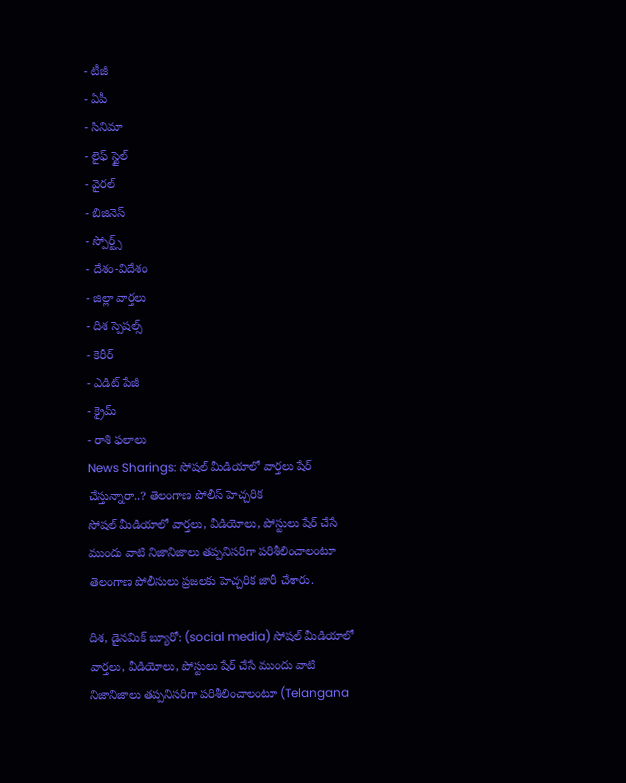- టీజీ
- ఏపీ
- సినిమా
- లైఫ్ స్టైల్
- వైరల్
- బిజినెస్
- స్పోర్ట్స్
- దేశం-విదేశం
- జిల్లా వార్తలు
- దిశ స్పెషల్స్
- కెరీర్
- ఎడిట్ పేజీ
- క్రైమ్
- రాశి ఫలాలు
News Sharings: సోషల్ మీడియాలో వార్తలు షేర్ చేస్తున్నారా..? తెలంగాణ పోలీస్ హెచ్చరిక
సోషల్ మీడియాలో వార్తలు, వీడియోలు, పోస్టులు షేర్ చేసే ముందు వాటి నిజానిజాలు తప్పనిసరిగా పరిశీలించాలంటూ తెలంగాణ పోలీసులు ప్రజలకు హెచ్చరిక జారీ చేశారు.

దిశ, డైనమిక్ బ్యూరో: (social media) సోషల్ మీడియాలో వార్తలు, వీడియోలు, పోస్టులు షేర్ చేసే ముందు వాటి నిజానిజాలు తప్పనిసరిగా పరిశీలించాలంటూ (Telangana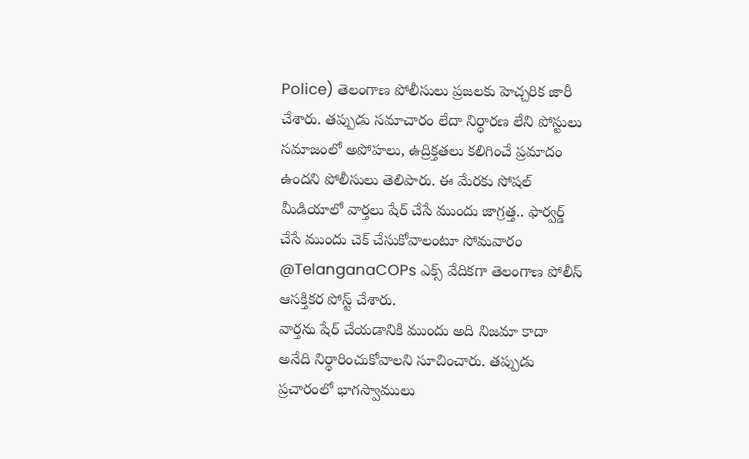Police) తెలంగాణ పోలీసులు ప్రజలకు హెచ్చరిక జారీ చేశారు. తప్పుడు సమాచారం లేదా నిర్ధారణ లేని పోస్టులు సమాజంలో అపోహలు, ఉద్రిక్తతలు కలిగించే ప్రమాదం ఉందని పోలీసులు తెలిపారు. ఈ మేరకు సోషల్ మీడియాలో వార్తలు షేర్ చేసే ముందు జాగ్రత్త.. ఫార్వర్డ్ చేసే ముందు చెక్ చేసుకోవాలంటూ సోమవారం @TelanganaCOPs ఎక్స్ వేదికగా తెలంగాణ పోలీస్ ఆసక్తికర పోస్ట్ చేశారు.
వార్తను షేర్ చేయడానికి ముందు అది నిజమా కాదా అనేది నిర్ధారించుకోవాలని సూచించారు. తప్పుడు ప్రచారంలో భాగస్వాములు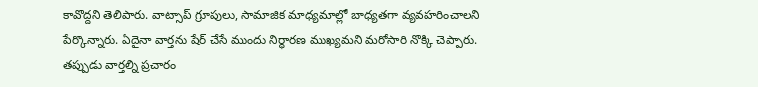కావొద్దని తెలిపారు. వాట్సాప్ గ్రూపులు, సామాజిక మాధ్యమాల్లో బాధ్యతగా వ్యవహరించాలని పేర్కొన్నారు. ఏదైనా వార్తను షేర్ చేసే ముందు నిర్ధారణ ముఖ్యమని మరోసారి నొక్కి చెప్పారు. తప్పుడు వార్తల్ని ప్రచారం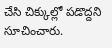చేసి చిక్కుల్లో పడొద్దని సూచించారు.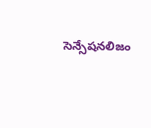సెన్సేషనలిజం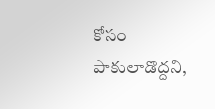కోసం పాకులాడొద్దని,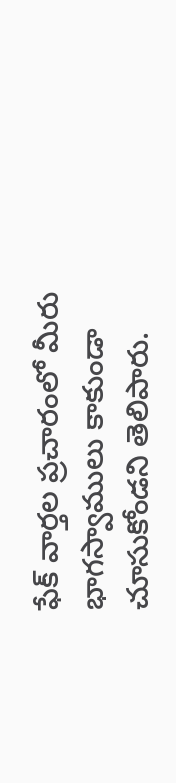ఫేక్ వార్తల ప్రచారంలో మీరు భాగస్వాములు కాకుండా చూసుకోండని తెలిపారు.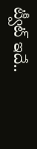ట్వీట్ ఇదే..